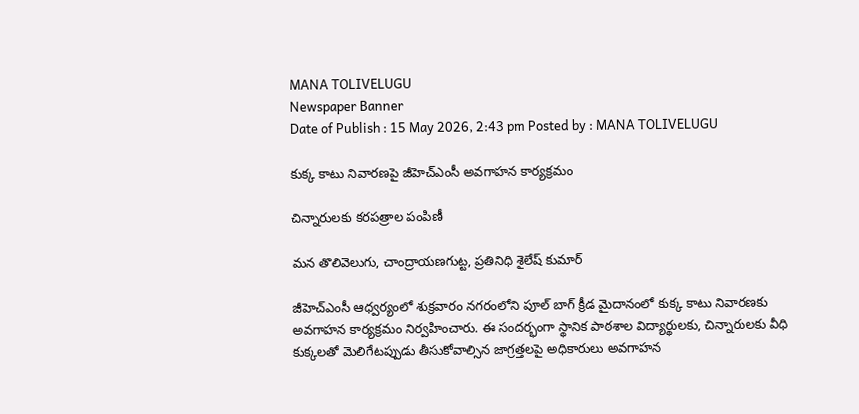MANA TOLIVELUGU
Newspaper Banner
Date of Publish : 15 May 2026, 2:43 pm Posted by : MANA TOLIVELUGU

కుక్క కాటు నివారణపై జీహెచ్‌ఎంసీ అవగాహన కార్యక్రమం

చిన్నారులకు కరపత్రాల పంపిణీ

మన తొలివెలుగు, చాంద్రాయణగుట్ట, ప్రతినిధి శైలేష్ కుమార్

జీహెచ్‌ఎంసీ ఆధ్వర్యంలో శుక్రవారం నగరంలోని పూల్ బాగ్ క్రీడ మైదానంలో కుక్క కాటు నివారణకు అవగాహన కార్యక్రమం నిర్వహించారు. ఈ సందర్భంగా స్థానిక పాఠశాల విద్యార్థులకు, చిన్నారులకు వీధి కుక్కలతో మెలిగేటప్పుడు తీసుకోవాల్సిన జాగ్రత్తలపై అధికారులు అవగాహన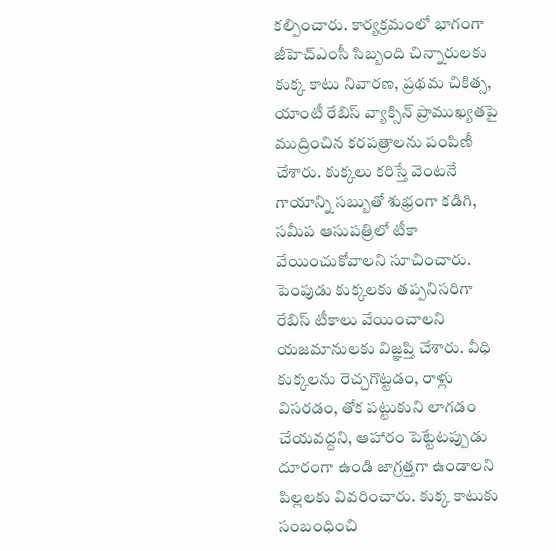కల్పించారు. కార్యక్రమంలో భాగంగా జీహెచ్‌ఎంసీ సిబ్బంది చిన్నారులకు కుక్క కాటు నివారణ, ప్రథమ చికిత్స, యాంటీ రేబిస్ వ్యాక్సిన్ ప్రాముఖ్యతపై ముద్రించిన కరపత్రాలను పంపిణీ చేశారు. కుక్కలు కరిస్తే వెంటనే గాయాన్ని సబ్బుతో శుభ్రంగా కడిగి, సమీప ఆసుపత్రిలో టీకా వేయించుకోవాలని సూచించారు. పెంపుడు కుక్కలకు తప్పనిసరిగా రేబిస్ టీకాలు వేయించాలని యజమానులకు విజ్ఞప్తి చేశారు. వీధి కుక్కలను రెచ్చగొట్టడం, రాళ్లు విసరడం, తోక పట్టుకుని లాగడం చేయవద్దని, ఆహారం పెట్టేటప్పుడు దూరంగా ఉండి జాగ్రత్తగా ఉండాలని పిల్లలకు వివరించారు. కుక్క కాటుకు సంబంధించి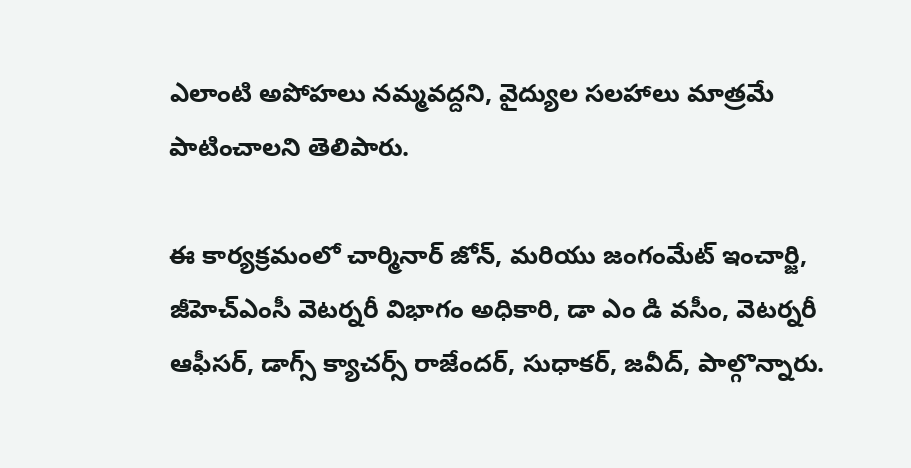ఎలాంటి అపోహలు నమ్మవద్దని, వైద్యుల సలహాలు మాత్రమే పాటించాలని తెలిపారు.

ఈ కార్యక్రమంలో చార్మినార్ జోన్, మరియు జంగంమేట్ ఇంచార్జి, జీహెచ్‌ఎంసీ వెటర్నరీ విభాగం అధికారి, డా ఎం డి వసీం, వెటర్నరీ ఆఫీసర్, డాగ్స్ క్యాచర్స్ రాజేందర్, సుధాకర్, జవీద్, పాల్గొన్నారు.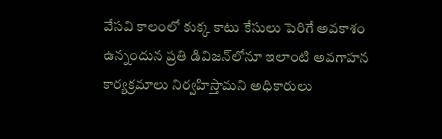వేసవి కాలంలో కుక్క కాటు కేసులు పెరిగే అవకాశం ఉన్నందున ప్రతి డివిజన్‌లోనూ ఇలాంటి అవగాహన కార్యక్రమాలు నిర్వహిస్తామని అధికారులు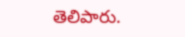తెలిపారు.